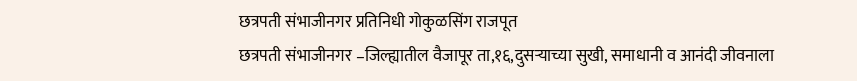छत्रपती संभाजीनगर प्रतिनिधी गोकुळसिंग राजपूत
छत्रपती संभाजीनगर –जिल्ह्यातील वैजापूर ता,१६,दुसऱ्याच्या सुखी, समाधानी व आनंदी जीवनाला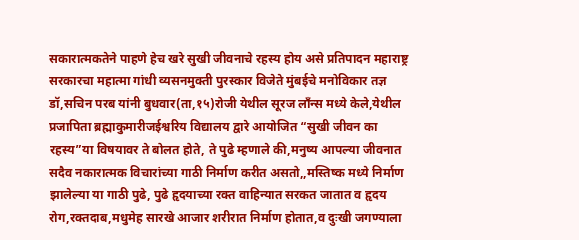सकारात्मकतेने पाहणे हेच खरे सुखी जीवनाचे रहस्य होय असे प्रतिपादन महाराष्ट्र सरकारचा महात्मा गांधी व्यसनमुक्ती पुरस्कार विजेते मुंबईचे मनोविकार तज्ञ डॉ,सचिन परब यांनी बुधवार(ता,१५)रोजी येथील सूरज लाँन्स मध्ये केले,येथील प्रजापिता ब्रह्माकुमारीजईश्वरिय विद्यालय द्वारे आयोजित “सुखी जीवन का रहस्य”या विषयावर ते बोलत होते, ते पुढे म्हणाले की,मनुष्य आपल्या जीवनात सदैव नकारात्मक विचारांच्या गाठी निर्माण करीत असतो,,मस्तिष्क मध्ये निर्माण झालेल्या या गाठी पुढे, पुढे हृदयाच्या रक्त वाहिन्यात सरकत जातात व हृदय रोग,रक्तदाब,मधुमेह सारखे आजार शरीरात निर्माण होतात,व दुःखी जगण्याला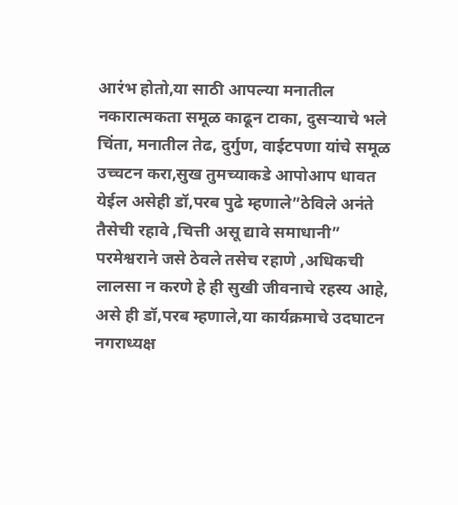आरंभ होतो,या साठी आपल्या मनातील नकारात्मकता समूळ काढून टाका, दुसऱ्याचे भले चिंता, मनातील तेढ, दुर्गुण, वाईटपणा यांचे समूळ उच्चटन करा,सुख तुमच्याकडे आपोआप धावत येईल असेही डॉ,परब पुढे म्हणाले”ठेविले अनंते तैसेची रहावे ,चित्ती असू द्यावे समाधानी” परमेश्वराने जसे ठेवले तसेच रहाणे ,अधिकची लालसा न करणे हे ही सुखी जीवनाचे रहस्य आहे, असे ही डॉ,परब म्हणाले,या कार्यक्रमाचे उदघाटन नगराध्यक्ष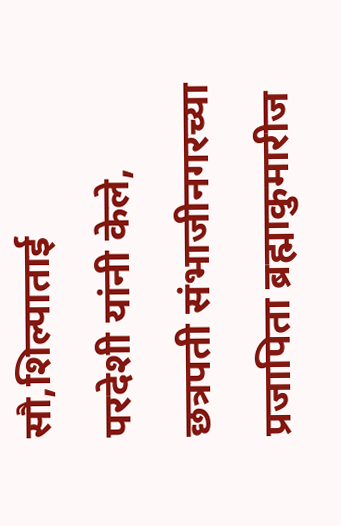सौ,शिल्पाताई
परदेशी यांनी केले, छत्रपती संभाजीनगरच्या प्रजापिता ब्रह्माकुमारीज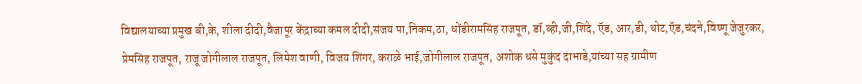विद्यालयाच्या प्रमुख बी,के, शीला दीदी,वैजापूर केंद्राच्या कमल दीदी,संजय पा,निकम,ठा, धोंडीरामसिंह राजपूत, डॉ,व्ही,जी,शिंदे, ऍड, आर,डी, थोट,ऍड,चंदने,विष्णू जेजुरकर, प्रेमसिंह राजपूत, राजू जोगीलाल राजपूत, लिमेश वाणी, विजय शिंगर, कराळे भाई,जोगीलाल राजपूत, अशोक धसे मुकुंद दाभाडे,यांच्या सह ग्रामीण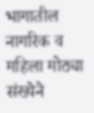भागातील नागरिक व महिला मोठ्या संख्येने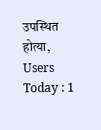उपस्थित होत्या,
Users Today : 1